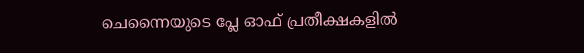ചെന്നൈയുടെ പ്ലേ ഓഫ് പ്രതീക്ഷകളില്‍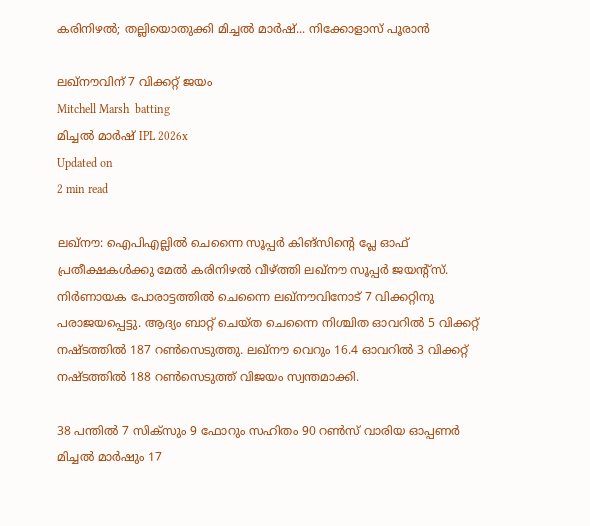കരിനിഴല്‍; തല്ലിയൊതുക്കി മിച്ചല്‍ മാര്‍ഷ്... നിക്കോളാസ് പൂരാന്‍

ലഖ്‌നൗവിന് 7 വിക്കറ്റ് ജയം
Mitchell Marsh  batting
മിച്ചല്‍ മാര്‍ഷ് IPL 2026x
Updated on
2 min read

ലഖ്‌നൗ: ഐപിഎല്ലില്‍ ചെന്നൈ സൂപ്പര്‍ കിങ്‌സിന്റെ പ്ലേ ഓഫ് പ്രതീക്ഷകള്‍ക്കു മേല്‍ കരിനിഴല്‍ വീഴ്ത്തി ലഖ്‌നൗ സൂപ്പര്‍ ജയന്റ്‌സ്. നിര്‍ണായക പോരാട്ടത്തില്‍ ചെന്നൈ ലഖ്‌നൗവിനോട് 7 വിക്കറ്റിനു പരാജയപ്പെട്ടു. ആദ്യം ബാറ്റ് ചെയ്ത ചെന്നൈ നിശ്ചിത ഓവറില്‍ 5 വിക്കറ്റ് നഷ്ടത്തില്‍ 187 റണ്‍സെടുത്തു. ലഖ്‌നൗ വെറും 16.4 ഓവറില്‍ 3 വിക്കറ്റ് നഷ്ടത്തില്‍ 188 റണ്‍സെടുത്ത് വിജയം സ്വന്തമാക്കി.

38 പന്തില്‍ 7 സിക്‌സും 9 ഫോറും സഹിതം 90 റണ്‍സ് വാരിയ ഓപ്പണര്‍ മിച്ചല്‍ മാര്‍ഷും 17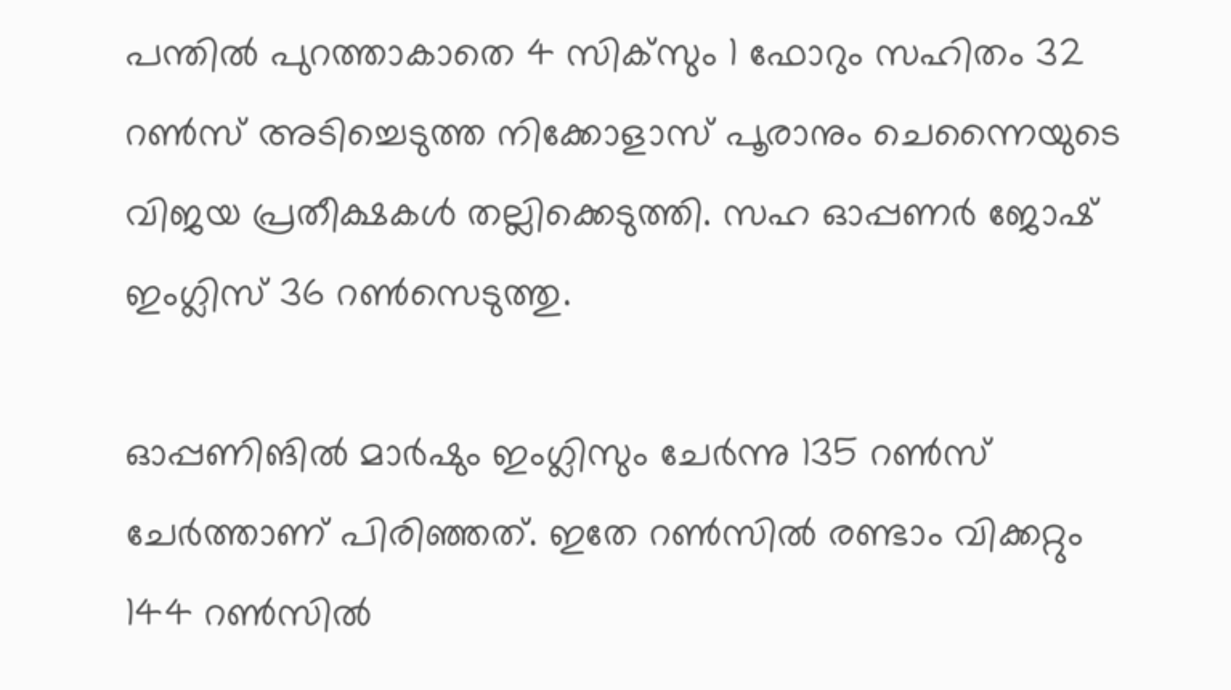പന്തില്‍ പുറത്താകാതെ 4 സിക്‌സും 1 ഫോറും സഹിതം 32 റണ്‍സ് അടിച്ചെടുത്ത നിക്കോളാസ് പൂരാനും ചെന്നൈയുടെ വിജയ പ്രതീക്ഷകള്‍ തല്ലിക്കെടുത്തി. സഹ ഓപ്പണര്‍ ജോഷ് ഇംഗ്ലിസ് 36 റണ്‍സെടുത്തു.

ഓപ്പണിങില്‍ മാര്‍ഷും ഇംഗ്ലിസും ചേര്‍ന്നു 135 റണ്‍സ് ചേര്‍ത്താണ് പിരിഞ്ഞത്. ഇതേ റണ്‍സില്‍ രണ്ടാം വിക്കറ്റും 144 റണ്‍സില്‍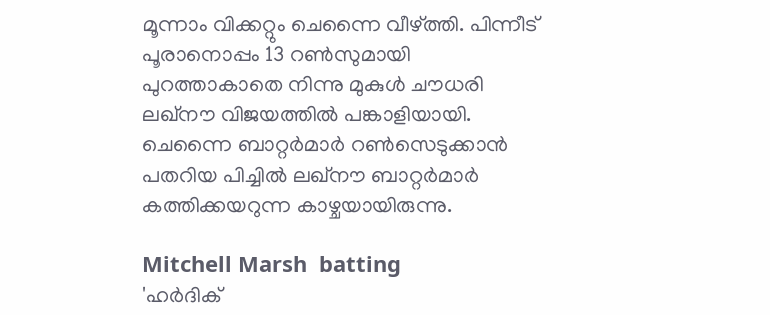മൂന്നാം വിക്കറ്റും ചെന്നൈ വീഴ്ത്തി. പിന്നീട് പൂരാനൊപ്പം 13 റണ്‍സുമായി പുറത്താകാതെ നിന്നു മുകുള്‍ ചൗധരി ലഖ്‌നൗ വിജയത്തില്‍ പങ്കാളിയായി. ചെന്നൈ ബാറ്റര്‍മാര്‍ റണ്‍സെടുക്കാന്‍ പതറിയ പിച്ചില്‍ ലഖ്‌നൗ ബാറ്റര്‍മാര്‍ കത്തിക്കയറുന്ന കാഴ്ചയായിരുന്നു.

Mitchell Marsh  batting
'ഹര്‍ദിക്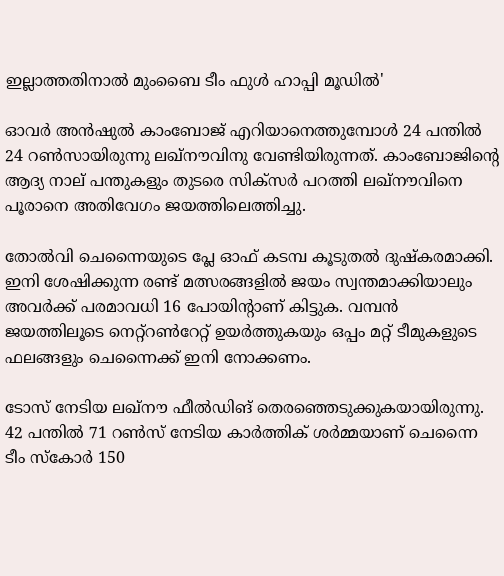ഇല്ലാത്തതിനാല്‍ മുംബൈ ടീം ഫുള്‍ ഹാപ്പി മൂ‍ഡ‍ിൽ'

ഓവര്‍ അന്‍ഷുല്‍ കാംബോജ് എറിയാനെത്തുമ്പോള്‍ 24 പന്തില്‍ 24 റണ്‍സായിരുന്നു ലഖ്‌നൗവിനു വേണ്ടിയിരുന്നത്. കാംബോജിന്റെ ആദ്യ നാല് പന്തുകളും തുടരെ സിക്‌സര്‍ പറത്തി ലഖ്‌നൗവിനെ പൂരാനെ അതിവേഗം ജയത്തിലെത്തിച്ചു.

തോല്‍വി ചെന്നൈയുടെ പ്ലേ ഓഫ് കടമ്പ കൂടുതല്‍ ദുഷ്‌കരമാക്കി. ഇനി ശേഷിക്കുന്ന രണ്ട് മത്സരങ്ങളില്‍ ജയം സ്വന്തമാക്കിയാലും അവര്‍ക്ക് പരമാവധി 16 പോയിന്റാണ് കിട്ടുക. വമ്പന്‍ ജയത്തിലൂടെ നെറ്റ്‌റണ്‍റേറ്റ് ഉയര്‍ത്തുകയും ഒപ്പം മറ്റ് ടീമുകളുടെ ഫലങ്ങളും ചെന്നൈക്ക് ഇനി നോക്കണം.

ടോസ് നേടിയ ലഖ്നൗ ഫീല്‍ഡിങ് തെരഞ്ഞെടുക്കുകയായിരുന്നു. 42 പന്തില്‍ 71 റണ്‍സ് നേടിയ കാര്‍ത്തിക് ശര്‍മ്മയാണ് ചെന്നൈ ടീം സ്‌കോര്‍ 150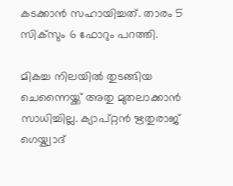കടക്കാന്‍ സഹായിച്ചത്. താരം 5 സിക്‌സും 6 ഫോറും പറത്തി.

മികച്ച നിലയില്‍ തുടങ്ങിയ ചെന്നൈയ്ക്ക് അതു മുതലാക്കാന്‍ സാധിച്ചില്ല. ക്യാപ്റ്റന്‍ ഋതുരാജ് ഗെയ്ക്വാദ്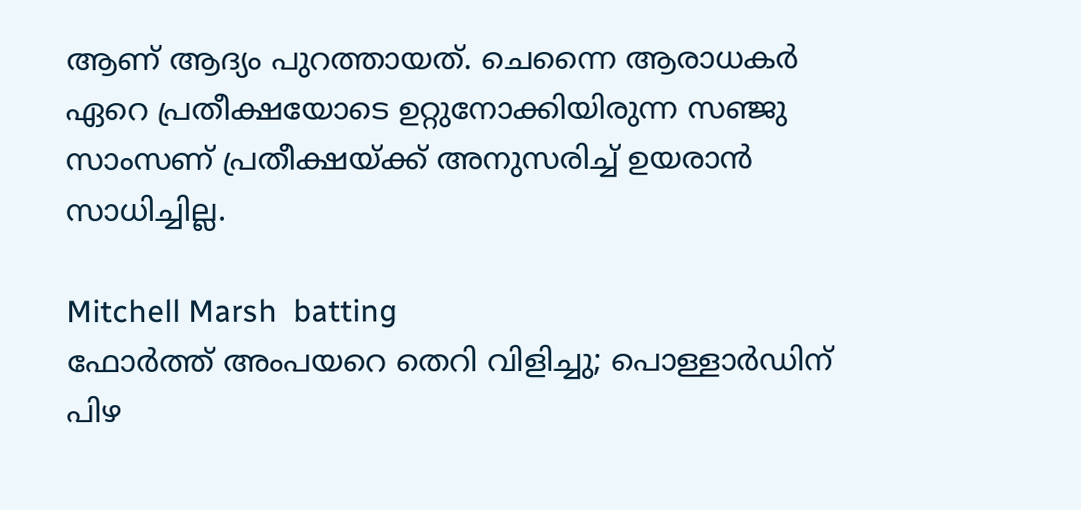ആണ് ആദ്യം പുറത്തായത്. ചെന്നൈ ആരാധകര്‍ ഏറെ പ്രതീക്ഷയോടെ ഉറ്റുനോക്കിയിരുന്ന സഞ്ജു സാംസണ് പ്രതീക്ഷയ്ക്ക് അനുസരിച്ച് ഉയരാന്‍ സാധിച്ചില്ല.

Mitchell Marsh  batting
ഫോര്‍ത്ത് അംപയറെ തെറി വിളിച്ചു; പൊള്ളാര്‍ഡിന് പിഴ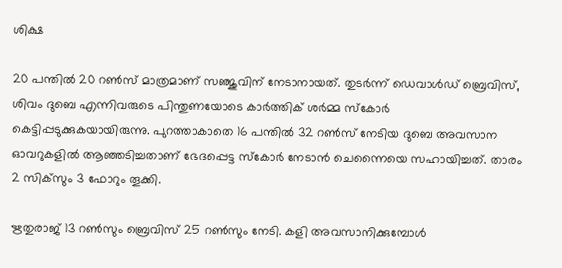ശിക്ഷ

20 പന്തില്‍ 20 റണ്‍സ് മാത്രമാണ് സഞ്ജുവിന് നേടാനായത്. തുടര്‍ന്ന് ഡെവാള്‍ഡ് ബ്രെവിസ്, ശിവം ദുബെ എന്നിവരുടെ പിന്തുണയോടെ കാര്‍ത്തിക് ശര്‍മ്മ സ്‌കോര്‍ കെട്ടിപ്പടുക്കുകയായിരുന്നു. പുറത്താകാതെ 16 പന്തില്‍ 32 റണ്‍സ് നേടിയ ദുബെ അവസാന ഓവറുകളില്‍ ആഞ്ഞടിച്ചതാണ് ഭേദപ്പെട്ട സ്‌കോര്‍ നേടാന്‍ ചെന്നൈയെ സഹായിച്ചത്. താരം 2 സിക്‌സും 3 ഫോറും തൂക്കി.

ഋതുരാജ് 13 റണ്‍സും ബ്രെവിസ് 25 റണ്‍സും നേടി. കളി അവസാനിക്കുമ്പോള്‍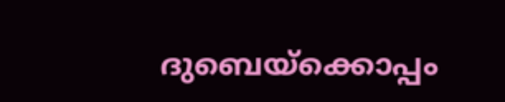ദുബെയ്‌ക്കൊപ്പം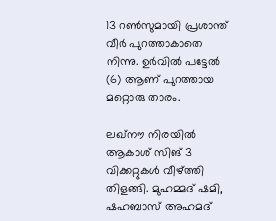13 റണ്‍സുമായി പ്രശാന്ത് വീര്‍ പുറത്താകാതെ നിന്നു. ഉര്‍വില്‍ പട്ടേല്‍ (6) ആണ് പുറത്തായ മറ്റൊരു താരം.

ലഖ്‌നൗ നിരയില്‍ ആകാശ് സിങ് 3 വിക്കറ്റുകള്‍ വീഴ്ത്തി തിളങ്ങി. മുഹമ്മദ് ഷമി, ഷഹബാസ് അഹമദ്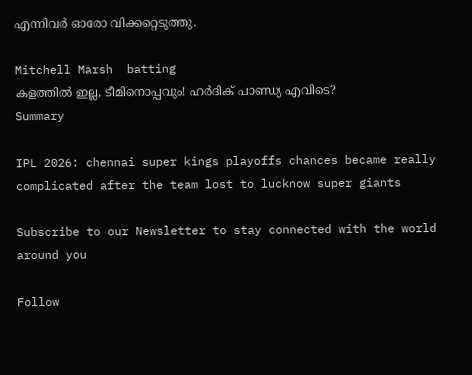എന്നിവര്‍ ഓരോ വിക്കറ്റെടുത്തു.

Mitchell Marsh  batting
കളത്തിൽ ഇല്ല, ടീമിനൊപ്പവും! ഹർദിക് പാണ്ഡ്യ എവിടെ?
Summary

IPL 2026: chennai super kings playoffs chances became really complicated after the team lost to lucknow super giants

Subscribe to our Newsletter to stay connected with the world around you

Follow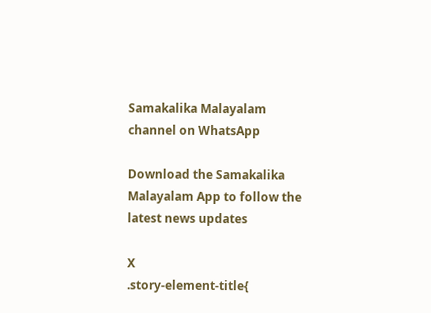Samakalika Malayalam channel on WhatsApp

Download the Samakalika Malayalam App to follow the latest news updates

X
.story-element-title{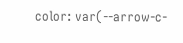color: var(--arrow-c-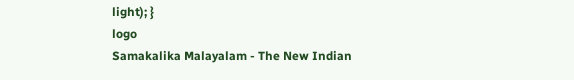light); }
logo
Samakalika Malayalam - The New Indian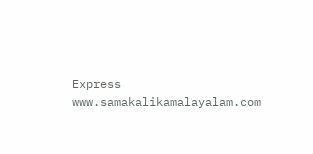Express
www.samakalikamalayalam.com